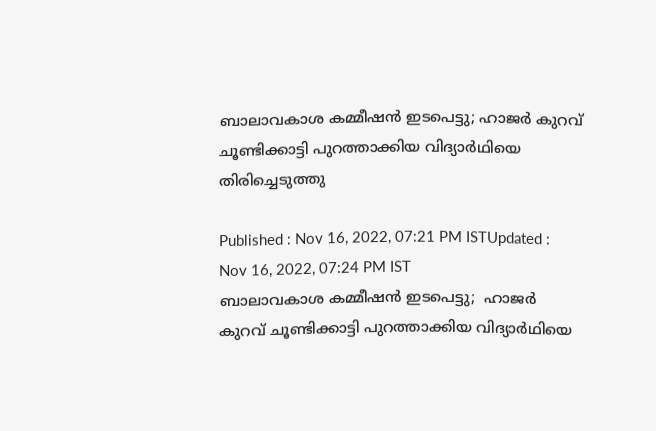ബാലാവകാശ കമ്മീഷൻ ഇടപെട്ടു; ഹാജര്‍ കുറവ്‌ ചൂണ്ടിക്കാട്ടി പുറത്താക്കിയ വിദ്യാര്‍ഥിയെ തിരിച്ചെടുത്തു

Published : Nov 16, 2022, 07:21 PM ISTUpdated : Nov 16, 2022, 07:24 PM IST
ബാലാവകാശ കമ്മീഷൻ ഇടപെട്ടു;  ഹാജര്‍ കുറവ്‌ ചൂണ്ടിക്കാട്ടി പുറത്താക്കിയ വിദ്യാര്‍ഥിയെ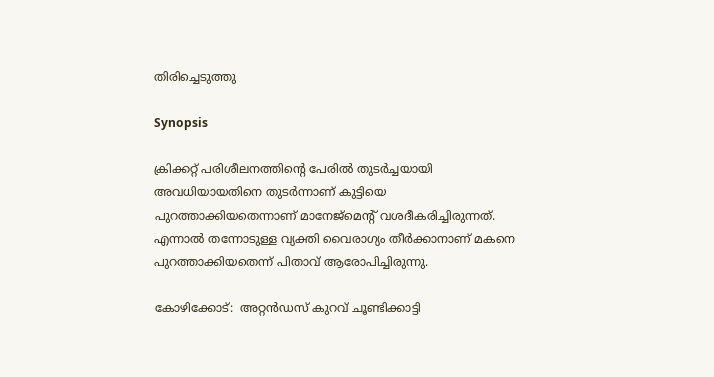തിരിച്ചെടുത്തു

Synopsis

ക്രിക്കറ്റ് പരിശീലനത്തിന്‍റെ പേരില്‍ തുടര്‍ച്ചയായി അവധിയായതിനെ തുടര്‍ന്നാണ് കുട്ടിയെ പുറത്താക്കിയതെന്നാണ് മാനേജ്മെന്‍റ് വശദീകരിച്ചിരുന്നത്. എന്നാല്‍ തന്നോടുള്ള വ്യക്തി വൈരാഗ്യം തീര്‍ക്കാനാണ് മകനെ പുറത്താക്കിയതെന്ന് പിതാവ് ആരോപിച്ചിരുന്നു.

കോഴിക്കോട്:  അറ്റന്‍ഡസ് കുറവ്‌ ചൂണ്ടിക്കാട്ടി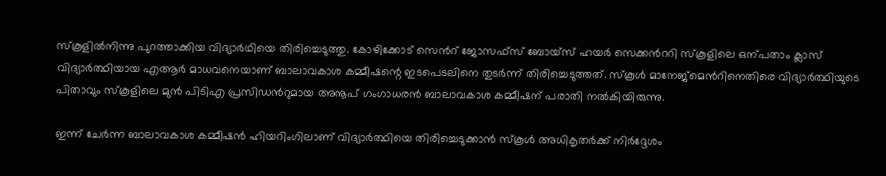സ്‌കൂളില്‍നിന്നു പുറത്താക്കിയ വിദ്യാര്‍ഥിയെ തിരിച്ചെടുത്തു. കോഴിക്കോട് സെന്‍റ് ജോസഫ്‌സ് ബോയ്‌സ് ഹയര്‍ സെക്കന്‍ററി സ്‌കൂളിലെ ഒന്പതാം ക്ലാസ് വിദ്യാര്‍ത്ഥിയായ എആര്‍ മാധവനെയാണ് ബാലാവകാശ കമ്മീഷന്റെ ഇടപെടലിനെ തുടര്‍ന്ന് തിരിച്ചെടുത്തത്. സ്കൂള്‍ മാനേജ്മെന്‍റിനെതിരെ വിദ്യാര്‍ത്ഥിയുടെ പിതാവും സ്കൂളിലെ മുന്‍ പിടിഎ പ്രസിഡന്‍റുമായ അനൂപ് ഗംഗാധരന്‍ ബാലാവകാശ കമ്മീഷന് പരാതി നല്‍കിയിരുന്നു.

ഇന്ന് ചേര്‍ന്ന ബാലാവകാശ കമ്മീഷന്‍ ഹിയറിംഗിലാണ് വിദ്യാര്‍ത്ഥിയെ തിരിച്ചെടുക്കാന്‍ സ്കൂള്‍ അധികൃതര്‍ക്ക് നിര്‍ദ്ദേശം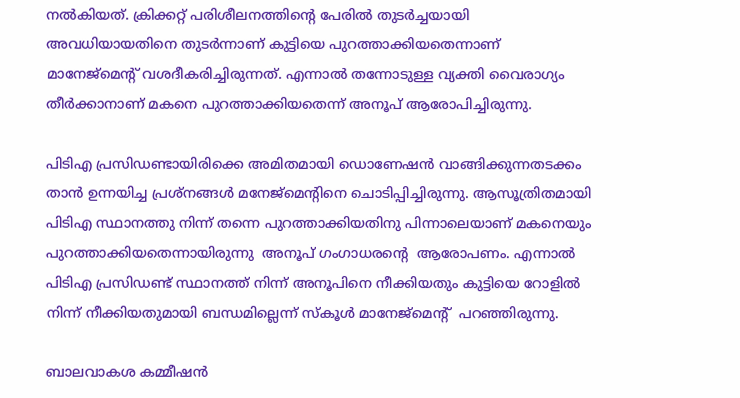നല്‍കിയത്. ക്രിക്കറ്റ് പരിശീലനത്തിന്‍റെ പേരില്‍ തുടര്‍ച്ചയായി അവധിയായതിനെ തുടര്‍ന്നാണ് കുട്ടിയെ പുറത്താക്കിയതെന്നാണ് മാനേജ്മെന്‍റ് വശദീകരിച്ചിരുന്നത്. എന്നാല്‍ തന്നോടുള്ള വ്യക്തി വൈരാഗ്യം തീര്‍ക്കാനാണ് മകനെ പുറത്താക്കിയതെന്ന് അനൂപ് ആരോപിച്ചിരുന്നു.

പിടിഎ പ്രസിഡണ്ടായിരിക്കെ അമിതമായി ഡൊണേഷന്‍ വാങ്ങിക്കുന്നതടക്കം താന്‍ ഉന്നയിച്ച പ്രശ്നങ്ങള്‍ മനേജ്മെന്‍റിനെ ചൊടിപ്പിച്ചിരുന്നു. ആസൂത്രിതമായി പിടിഎ സ്ഥാനത്തു നിന്ന് തന്നെ പുറത്താക്കിയതിനു പിന്നാലെയാണ് മകനെയും പുറത്താക്കിയതെന്നായിരുന്നു  അനൂപ് ഗംഗാധരന്‍റെ  ആരോപണം. എന്നാല്‍ പിടിഎ പ്രസിഡണ്ട് സ്ഥാനത്ത് നിന്ന് അനൂപിനെ നീക്കിയതും കുട്ടിയെ റോളില്‍ നിന്ന് നീക്കിയതുമായി ബന്ധമില്ലെന്ന് സ്കൂള്‍ മാനേജ്മെന്‍റ്  പറഞ്ഞിരുന്നു.

ബാലവാകശ കമ്മീഷന്‍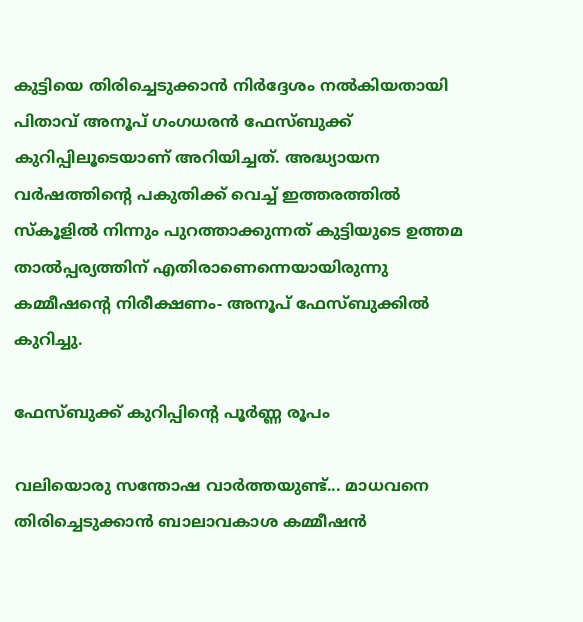കുട്ടിയെ തിരിച്ചെടുക്കാന്‍ നിര്‍ദ്ദേശം നല്‍കിയതായി പിതാവ് അനൂപ് ഗംഗധരന്‍ ഫേസ്ബുക്ക് കുറിപ്പിലൂടെയാണ് അറിയിച്ചത്. അദ്ധ്യായന വർഷത്തിന്റെ പകുതിക്ക് വെച്ച് ഇത്തരത്തിൽ സ്‌കൂളിൽ നിന്നും പുറത്താക്കുന്നത് കുട്ടിയുടെ ഉത്തമ താൽപ്പര്യത്തിന് എതിരാണെന്നെയായിരുന്നു കമ്മീഷന്റെ നിരീക്ഷണം- അനൂപ് ഫേസ്ബുക്കില്‍ കുറിച്ചു.

ഫേസ്ബുക്ക് കുറിപ്പിന്‍റെ പൂര്‍ണ്ണ രൂപം

വലിയൊരു സന്തോഷ വാർത്തയുണ്ട്... മാധവനെ തിരിച്ചെടുക്കാൻ ബാലാവകാശ കമ്മീഷൻ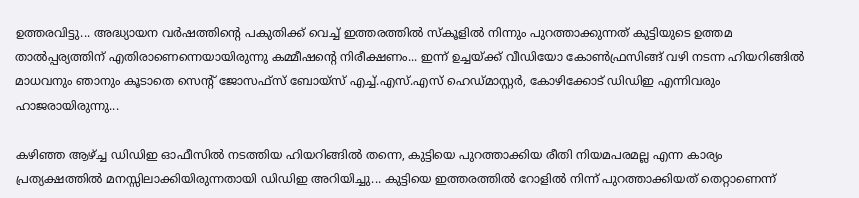ഉത്തരവിട്ടു... അദ്ധ്യായന വർഷത്തിന്റെ പകുതിക്ക് വെച്ച് ഇത്തരത്തിൽ സ്‌കൂളിൽ നിന്നും പുറത്താക്കുന്നത് കുട്ടിയുടെ ഉത്തമ താൽപ്പര്യത്തിന് എതിരാണെന്നെയായിരുന്നു കമ്മീഷന്റെ നിരീക്ഷണം... ഇന്ന് ഉച്ചയ്ക്ക് വീഡിയോ കോൺഫ്രസിങ്ങ് വഴി നടന്ന ഹിയറിങ്ങിൽ മാധവനും ഞാനും കൂടാതെ സെന്റ് ജോസഫ്‌സ് ബോയ്‌സ് എച്ച്.എസ്.എസ് ഹെഡ്‌മാസ്റ്റർ, കോഴിക്കോട് ഡിഡിഇ എന്നിവരും ഹാജരായിരുന്നു...

കഴിഞ്ഞ ആഴ്ച്ച ഡിഡിഇ ഓഫീസിൽ നടത്തിയ ഹിയറിങ്ങിൽ തന്നെ, കുട്ടിയെ പുറത്താക്കിയ രീതി നിയമപരമല്ല എന്ന കാര്യം പ്രത്യക്ഷത്തിൽ മനസ്സിലാക്കിയിരുന്നതായി ഡിഡിഇ അറിയിച്ചു... കുട്ടിയെ ഇത്തരത്തിൽ റോളിൽ നിന്ന് പുറത്താക്കിയത് തെറ്റാണെന്ന്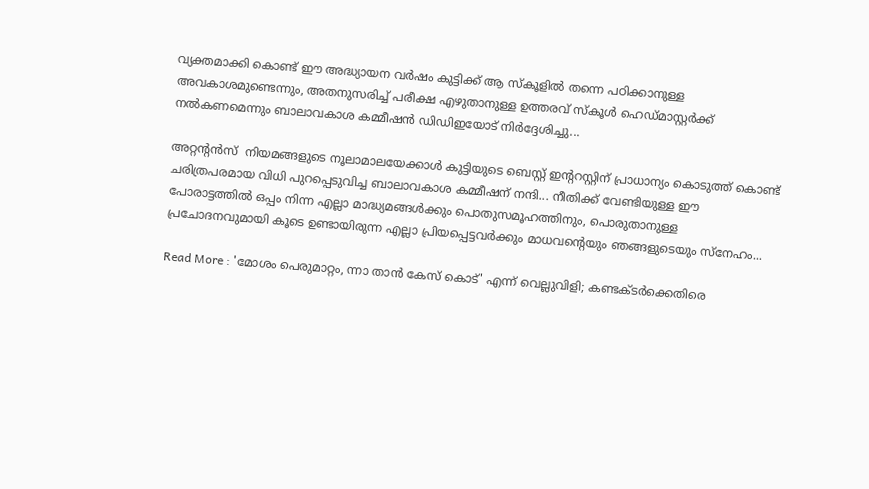വ്യക്തമാക്കി കൊണ്ട് ഈ അദ്ധ്യായന വർഷം കുട്ടിക്ക് ആ സ്‌കൂളിൽ തന്നെ പഠിക്കാനുള്ള അവകാശമുണ്ടെന്നും, അതനുസരിച്ച് പരീക്ഷ എഴുതാനുള്ള ഉത്തരവ് സ്‌കൂൾ ഹെഡ്‌മാസ്റ്റർക്ക് നൽകണമെന്നും ബാലാവകാശ കമ്മീഷൻ ഡിഡിഇയോട് നിർദ്ദേശിച്ചു...

അറ്റന്റൻസ്  നിയമങ്ങളുടെ നൂലാമാലയേക്കാൾ കുട്ടിയുടെ ബെസ്റ്റ് ഇന്ററസ്റ്റിന് പ്രാധാന്യം കൊടുത്ത് കൊണ്ട് ചരിത്രപരമായ വിധി പുറപ്പെടുവിച്ച ബാലാവകാശ കമ്മീഷന് നന്ദി... നീതിക്ക് വേണ്ടിയുള്ള ഈ പോരാട്ടത്തിൽ ഒപ്പം നിന്ന എല്ലാ മാദ്ധ്യമങ്ങൾക്കും പൊതുസമൂഹത്തിനും, പൊരുതാനുള്ള പ്രചോദനവുമായി കൂടെ ഉണ്ടായിരുന്ന എല്ലാ പ്രിയപ്പെട്ടവർക്കും മാധവന്റെയും ഞങ്ങളുടെയും സ്നേഹം...

Read More : 'മോശം പെരുമാറ്റം, ന്നാ താന്‍ കേസ് കൊട്' എന്ന് വെല്ലുവിളി; കണ്ടക്ടര്‍ക്കെതിരെ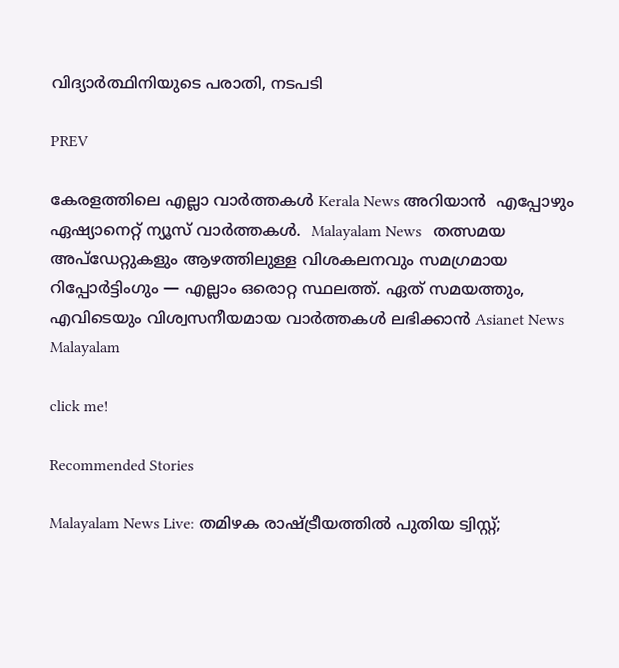വിദ്യാര്‍ത്ഥിനിയുടെ പരാതി, നടപടി

PREV

കേരളത്തിലെ എല്ലാ വാർത്തകൾ Kerala News അറിയാൻ  എപ്പോഴും ഏഷ്യാനെറ്റ് ന്യൂസ് വാർത്തകൾ.  Malayalam News   തത്സമയ അപ്‌ഡേറ്റുകളും ആഴത്തിലുള്ള വിശകലനവും സമഗ്രമായ റിപ്പോർട്ടിംഗും — എല്ലാം ഒരൊറ്റ സ്ഥലത്ത്. ഏത് സമയത്തും, എവിടെയും വിശ്വസനീയമായ വാർത്തകൾ ലഭിക്കാൻ Asianet News Malayalam

click me!

Recommended Stories

Malayalam News Live: തമിഴക രാഷ്ട്രീയത്തിൽ പുതിയ ട്വിസ്റ്റ്;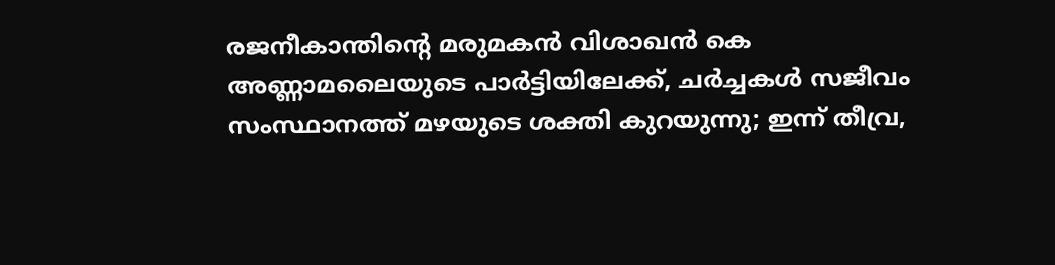രജനീകാന്തിന്റെ മരുമകൻ വിശാഖൻ കെ അണ്ണാമലൈയുടെ പാർട്ടിയിലേക്ക്, ചർച്ചകൾ സജീവം
സംസ്ഥാനത്ത് മഴയുടെ ശക്തി കുറയുന്നു; ഇന്ന് തീവ്ര,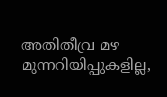അതിതീവ്ര മഴ മുന്നറിയിപ്പുകളില്ല,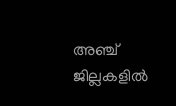അഞ്ച് ജില്ലകളിൽ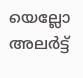യെല്ലോ അലർട്ട്